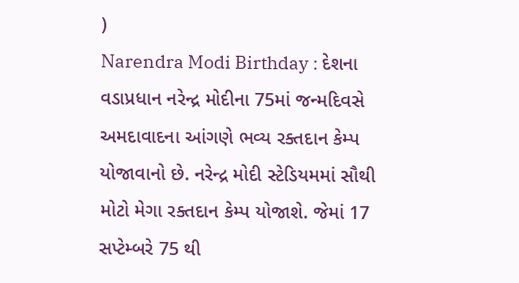)
Narendra Modi Birthday : દેશના વડાપ્રધાન નરેન્દ્ર મોદીના 75માં જન્મદિવસે અમદાવાદના આંગણે ભવ્ય રક્તદાન કેમ્પ યોજાવાનો છે. નરેન્દ્ર મોદી સ્ટેડિયમમાં સૌથી મોટો મેગા રક્તદાન કેમ્પ યોજાશે. જેમાં 17 સપ્ટેમ્બરે 75 થી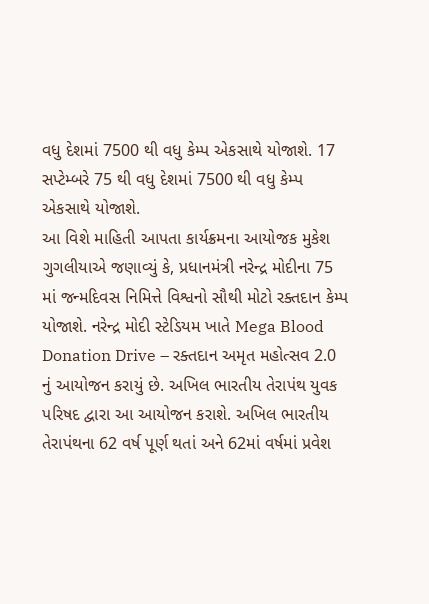વધુ દેશમાં 7500 થી વધુ કેમ્પ એકસાથે યોજાશે. 17 સપ્ટેમ્બરે 75 થી વધુ દેશમાં 7500 થી વધુ કેમ્પ એકસાથે યોજાશે.
આ વિશે માહિતી આપતા કાર્યક્રમના આયોજક મુકેશ ગુગલીયાએ જણાવ્યું કે, પ્રધાનમંત્રી નરેન્દ્ર મોદીના 75 માં જન્મદિવસ નિમિત્તે વિશ્વનો સૌથી મોટો રક્તદાન કેમ્પ યોજાશે. નરેન્દ્ર મોદી સ્ટેડિયમ ખાતે Mega Blood Donation Drive – રક્તદાન અમૃત મહોત્સવ 2.0 નું આયોજન કરાયું છે. અખિલ ભારતીય તેરાપંથ યુવક પરિષદ દ્વારા આ આયોજન કરાશે. અખિલ ભારતીય તેરાપંથના 62 વર્ષ પૂર્ણ થતાં અને 62માં વર્ષમાં પ્રવેશ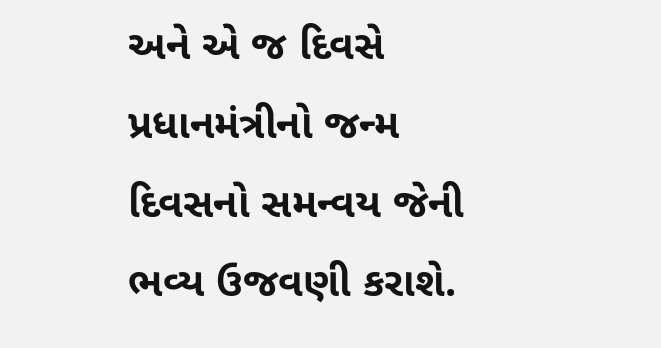અને એ જ દિવસે પ્રધાનમંત્રીનો જન્મ દિવસનો સમન્વય જેની ભવ્ય ઉજવણી કરાશે.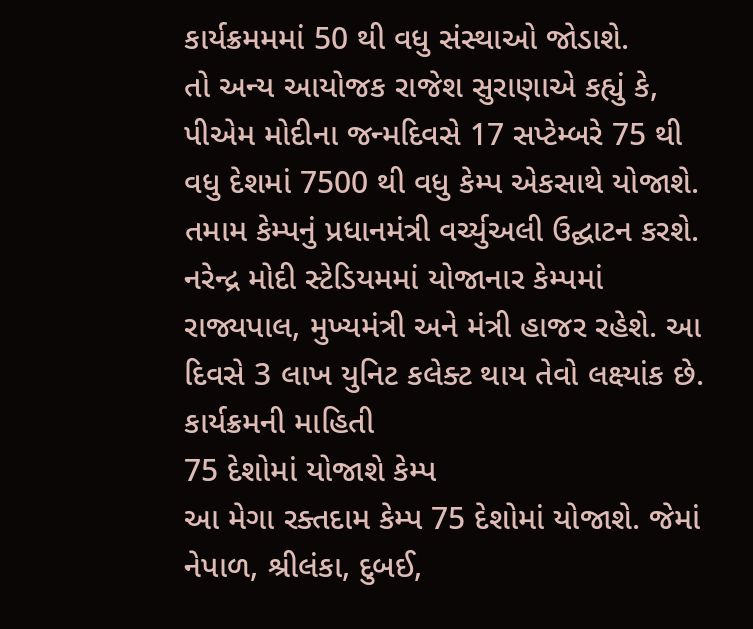કાર્યક્રમમમાં 50 થી વધુ સંસ્થાઓ જોડાશે.
તો અન્ય આયોજક રાજેશ સુરાણાએ કહ્યું કે, પીએમ મોદીના જન્મદિવસે 17 સપ્ટેમ્બરે 75 થી વધુ દેશમાં 7500 થી વધુ કેમ્પ એકસાથે યોજાશે. તમામ કેમ્પનું પ્રધાનમંત્રી વર્ચ્યુઅલી ઉદ્ઘાટન કરશે. નરેન્દ્ર મોદી સ્ટેડિયમમાં યોજાનાર કેમ્પમાં રાજ્યપાલ, મુખ્યમંત્રી અને મંત્રી હાજર રહેશે. આ દિવસે 3 લાખ યુનિટ કલેક્ટ થાય તેવો લક્ષ્યાંક છે.
કાર્યક્રમની માહિતી
75 દેશોમાં યોજાશે કેમ્પ
આ મેગા રક્તદામ કેમ્પ 75 દેશોમાં યોજાશે. જેમાં નેપાળ, શ્રીલંકા, દુબઈ,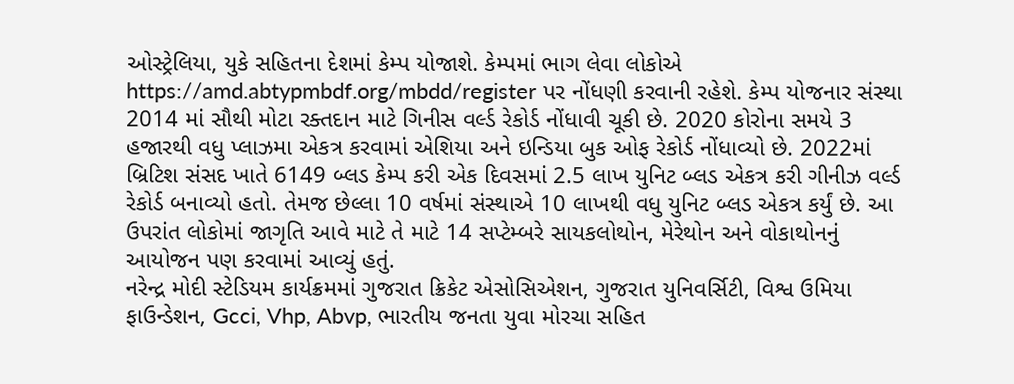ઓસ્ટ્રેલિયા, યુકે સહિતના દેશમાં કેમ્પ યોજાશે. કેમ્પમાં ભાગ લેવા લોકોએ https://amd.abtypmbdf.org/mbdd/register પર નોંધણી કરવાની રહેશે. કેમ્પ યોજનાર સંસ્થા 2014 માં સૌથી મોટા રક્તદાન માટે ગિનીસ વર્લ્ડ રેકોર્ડ નોંધાવી ચૂકી છે. 2020 કોરોના સમયે 3 હજારથી વધુ પ્લાઝમા એકત્ર કરવામાં એશિયા અને ઇન્ડિયા બુક ઓફ રેકોર્ડ નોંધાવ્યો છે. 2022માં બ્રિટિશ સંસદ ખાતે 6149 બ્લડ કેમ્પ કરી એક દિવસમાં 2.5 લાખ યુનિટ બ્લડ એકત્ર કરી ગીનીઝ વર્લ્ડ રેકોર્ડ બનાવ્યો હતો. તેમજ છેલ્લા 10 વર્ષમાં સંસ્થાએ 10 લાખથી વધુ યુનિટ બ્લડ એકત્ર કર્યું છે. આ ઉપરાંત લોકોમાં જાગૃતિ આવે માટે તે માટે 14 સપ્ટેમ્બરે સાયકલોથોન, મેરેથોન અને વોકાથોનનું આયોજન પણ કરવામાં આવ્યું હતું.
નરેન્દ્ર મોદી સ્ટેડિયમ કાર્યક્રમમાં ગુજરાત ક્રિકેટ એસોસિએશન, ગુજરાત યુનિવર્સિટી, વિશ્વ ઉમિયા ફાઉન્ડેશન, Gcci, Vhp, Abvp, ભારતીય જનતા યુવા મોરચા સહિત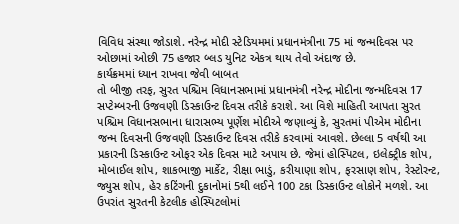વિવિધ સંસ્થા જોડાશે. નરેન્દ્ર મોદી સ્ટેડિયમમાં પ્રધાનમંત્રીના 75 માં જન્મદિવસ પર ઓછામાં ઓછી 75 હજાર બ્લડ યુનિટ એકત્ર થાય તેવો અંદાજ છે.
કાર્યક્રમમાં ધ્યાન રાખવા જેવી બાબત
તો બીજી તરફ, સુરત પશ્ચિમ વિધાનસભામાં પ્રધાનમંત્રી નરેન્દ્ર મોદીના જન્મદિવસ 17 સપ્ટેમ્બરની ઉજવણી ડિસ્કાઉન્ટ દિવસ તરીકે કરાશે. આ વિશે માહિતી આપતા સુરત પશ્ચિમ વિધાનસભાના ધારાસભ્ય પૂર્ણેશ મોદીએ જણાવ્યું કે, સુરતમાં પીએમ મોદીના જન્મ દિવસની ઉજવણી ડિસ્કાઉન્ટ દિવસ તરીકે કરવામાં આવશે. છેલ્લા 5 વર્ષથી આ પ્રકારની ડિસ્કાઉન્ટ ઓફર એક દિવસ માટે અપાય છે. જેમાં હોસ્પિટલ, ઇલેક્ટ્રીક શોપ, મોબાઈલ શોપ, શાકભાજી માર્કેટ, રીક્ષા ભાડું, કરીયાણા શોપ, ફરસાણ શોપ, રેસ્ટોરન્ટ, જ્યુસ શોપ, હેર કટિંગની દુકાનોમાં 5થી લઈને 100 ટકા ડિસ્કાઉન્ટ લોકોને મળશે. આ ઉપરાંત સુરતની કેટલીક હોસ્પિટલોમાં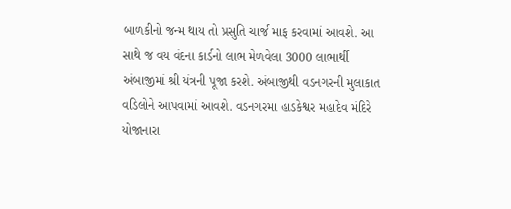બાળકીનો જન્મ થાય તો પ્રસુતિ ચાર્જ માફ કરવામાં આવશે. આ સાથે જ વય વંદના કાર્ડનો લાભ મેળવેલા 3000 લાભાર્થી અંબાજીમાં શ્રી યંત્રની પૂજા કરશે. અંબાજીથી વડનગરની મુલાકાત વડિલોને આપવામાં આવશે. વડનગરમા હાડકેશ્વર મહાદેવ મંદિરે યોજાનારા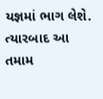યજ્ઞમાં ભાગ લેશે. ત્યારબાદ આ તમામ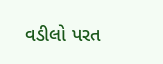વડીલો પરત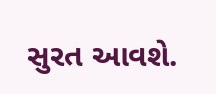સુરત આવશે.